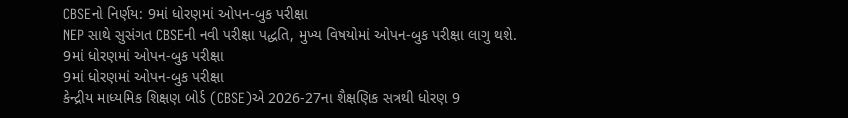CBSEનો નિર્ણય: 9માં ધોરણમાં ઓપન-બુક પરીક્ષા
NEP સાથે સુસંગત CBSEની નવી પરીક્ષા પદ્ધતિ, મુખ્ય વિષયોમાં ઓપન-બુક પરીક્ષા લાગુ થશે.
9માં ધોરણમાં ઓપન-બુક પરીક્ષા
9માં ધોરણમાં ઓપન-બુક પરીક્ષા
કેન્દ્રીય માધ્યમિક શિક્ષણ બોર્ડ (CBSE)એ 2026-27ના શૈક્ષણિક સત્રથી ધોરણ 9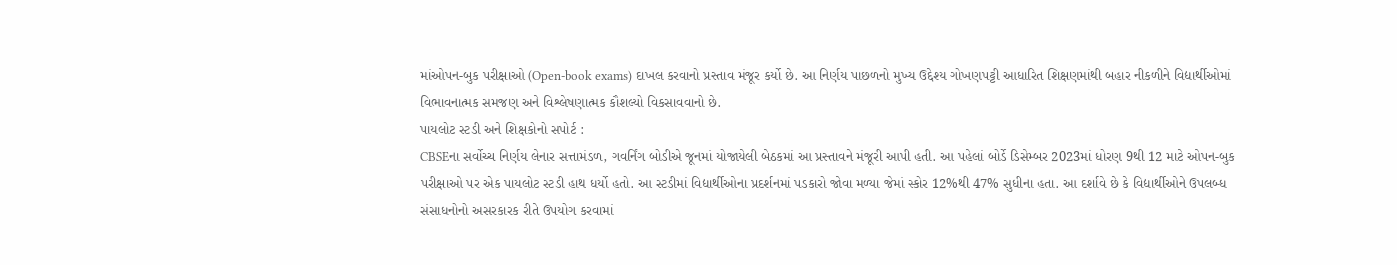માંઓપન-બુક પરીક્ષાઓ (Open-book exams) દાખલ કરવાનો પ્રસ્તાવ મંજૂર કર્યો છે. આ નિર્ણય પાછળનો મુખ્ય ઉદ્દેશ્ય ગોખણપટ્ટી આધારિત શિક્ષણમાંથી બહાર નીકળીને વિદ્યાર્થીઓમાં વિભાવનાત્મક સમજણ અને વિશ્લેષણાત્મક કૌશલ્યો વિકસાવવાનો છે.
પાયલોટ સ્ટડી અને શિક્ષકોનો સપોર્ટ :
CBSEના સર્વોચ્ચ નિર્ણય લેનાર સત્તામંડળ, ગવર્નિંગ બોડીએ જૂનમાં યોજાયેલી બેઠકમાં આ પ્રસ્તાવને મંજૂરી આપી હતી. આ પહેલાં બોર્ડે ડિસેમ્બર 2023માં ધોરણ 9થી 12 માટે ઓપન-બુક પરીક્ષાઓ પર એક પાયલોટ સ્ટડી હાથ ધર્યો હતો. આ સ્ટડીમાં વિદ્યાર્થીઓના પ્રદર્શનમાં પડકારો જોવા મળ્યા જેમાં સ્કોર 12%થી 47% સુધીના હતા. આ દર્શાવે છે કે વિદ્યાર્થીઓને ઉપલબ્ધ સંસાધનોનો અસરકારક રીતે ઉપયોગ કરવામાં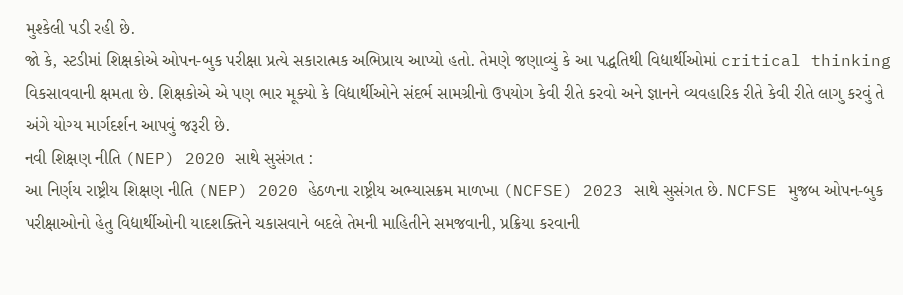મુશ્કેલી પડી રહી છે.
જો કે, સ્ટડીમાં શિક્ષકોએ ઓપન-બુક પરીક્ષા પ્રત્યે સકારાત્મક અભિપ્રાય આપ્યો હતો. તેમણે જણાવ્યું કે આ પદ્ધતિથી વિદ્યાર્થીઓમાં critical thinking વિકસાવવાની ક્ષમતા છે. શિક્ષકોએ એ પણ ભાર મૂક્યો કે વિદ્યાર્થીઓને સંદર્ભ સામગ્રીનો ઉપયોગ કેવી રીતે કરવો અને જ્ઞાનને વ્યવહારિક રીતે કેવી રીતે લાગુ કરવું તે અંગે યોગ્ય માર્ગદર્શન આપવું જરૂરી છે.
નવી શિક્ષણ નીતિ (NEP) 2020 સાથે સુસંગત :
આ નિર્ણય રાષ્ટ્રીય શિક્ષણ નીતિ (NEP) 2020 હેઠળના રાષ્ટ્રીય અભ્યાસક્રમ માળખા (NCFSE) 2023 સાથે સુસંગત છે. NCFSE મુજબ ઓપન-બુક પરીક્ષાઓનો હેતુ વિદ્યાર્થીઓની યાદશક્તિને ચકાસવાને બદલે તેમની માહિતીને સમજવાની, પ્રક્રિયા કરવાની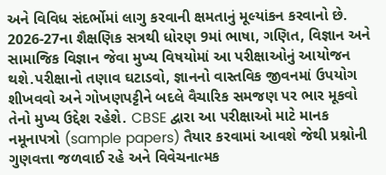અને વિવિધ સંદર્ભોમાં લાગુ કરવાની ક્ષમતાનું મૂલ્યાંકન કરવાનો છે.
2026-27ના શૈક્ષણિક સત્રથી ધોરણ 9માં ભાષા, ગણિત, વિજ્ઞાન અને સામાજિક વિજ્ઞાન જેવા મુખ્ય વિષયોમાં આ પરીક્ષાઓનું આયોજન થશે.પરીક્ષાનો તણાવ ઘટાડવો, જ્ઞાનનો વાસ્તવિક જીવનમાં ઉપયોગ શીખવવો અને ગોખણપટ્ટીને બદલે વૈચારિક સમજણ પર ભાર મૂકવો તેનો મુખ્ય ઉદ્દેશ રહેશે. CBSE દ્વારા આ પરીક્ષાઓ માટે માનક નમૂનાપત્રો (sample papers) તૈયાર કરવામાં આવશે જેથી પ્રશ્નોની ગુણવત્તા જળવાઈ રહે અને વિવેચનાત્મક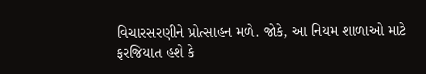વિચારસરણીને પ્રોત્સાહન મળે. જોકે, આ નિયમ શાળાઓ માટે ફરજિયાત હશે કે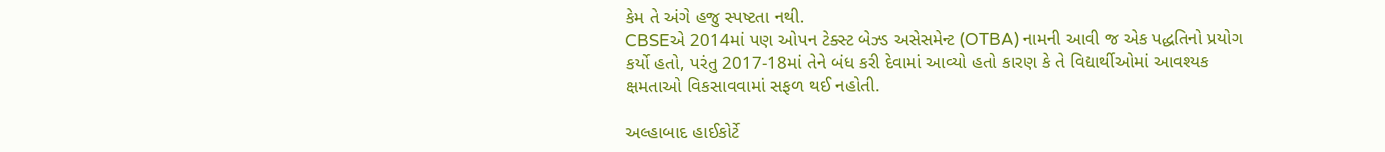કેમ તે અંગે હજુ સ્પષ્ટતા નથી.
CBSEએ 2014માં પણ ઓપન ટેક્સ્ટ બેઝ્ડ અસેસમેન્ટ (OTBA) નામની આવી જ એક પદ્ધતિનો પ્રયોગ કર્યો હતો, પરંતુ 2017-18માં તેને બંધ કરી દેવામાં આવ્યો હતો કારણ કે તે વિદ્યાર્થીઓમાં આવશ્યક ક્ષમતાઓ વિકસાવવામાં સફળ થઈ નહોતી.

અલ્હાબાદ હાઈકોર્ટે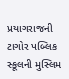પ્રયાગરાજની ટાગોર પબ્લિક સ્કૂલની મુસ્લિમ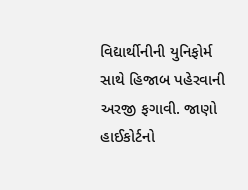વિદ્યાર્થીનીની યુનિફોર્મ સાથે હિજાબ પહેરવાની અરજી ફગાવી. જાણો હાઈકોર્ટનો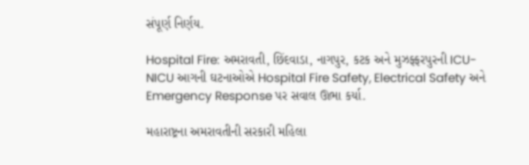સંપૂર્ણ નિર્ણય.

Hospital Fire: અમરાવતી, છિંદવાડા, નાગપુર, કટક અને મુઝફ્ફરપુરની ICU-NICU આગની ઘટનાઓએ Hospital Fire Safety, Electrical Safety અને Emergency Response પર સવાલ ઊભા કર્યા.

મહારાષ્ટ્રના અમરાવતીની સરકારી મહિલા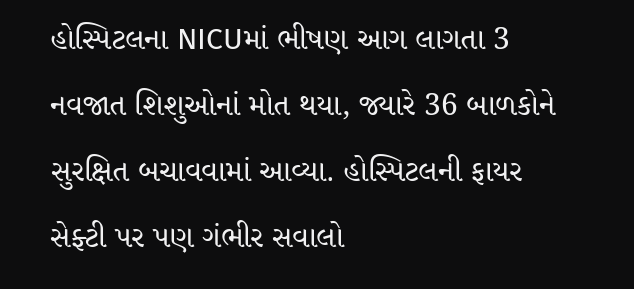હોસ્પિટલના NICUમાં ભીષણ આગ લાગતા 3 નવજાત શિશુઓનાં મોત થયા, જ્યારે 36 બાળકોને સુરક્ષિત બચાવવામાં આવ્યા. હોસ્પિટલની ફાયર સેફ્ટી પર પણ ગંભીર સવાલો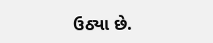ઉઠ્યા છે.